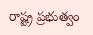రాష్ట్ర ప్రభుత్వం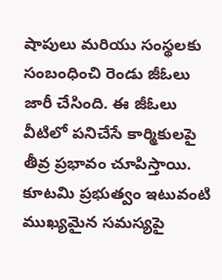షాపులు మరియు సంస్థలకు సంబంధించి రెండు జీఓలు జారీ చేసింది. ఈ జీఓలు వీటిలో పనిచేసే కార్మికులపై తీవ్ర ప్రభావం చూపిస్తాయి. కూటమి ప్రభుత్వం ఇటువంటి ముఖ్యమైన సమస్యపై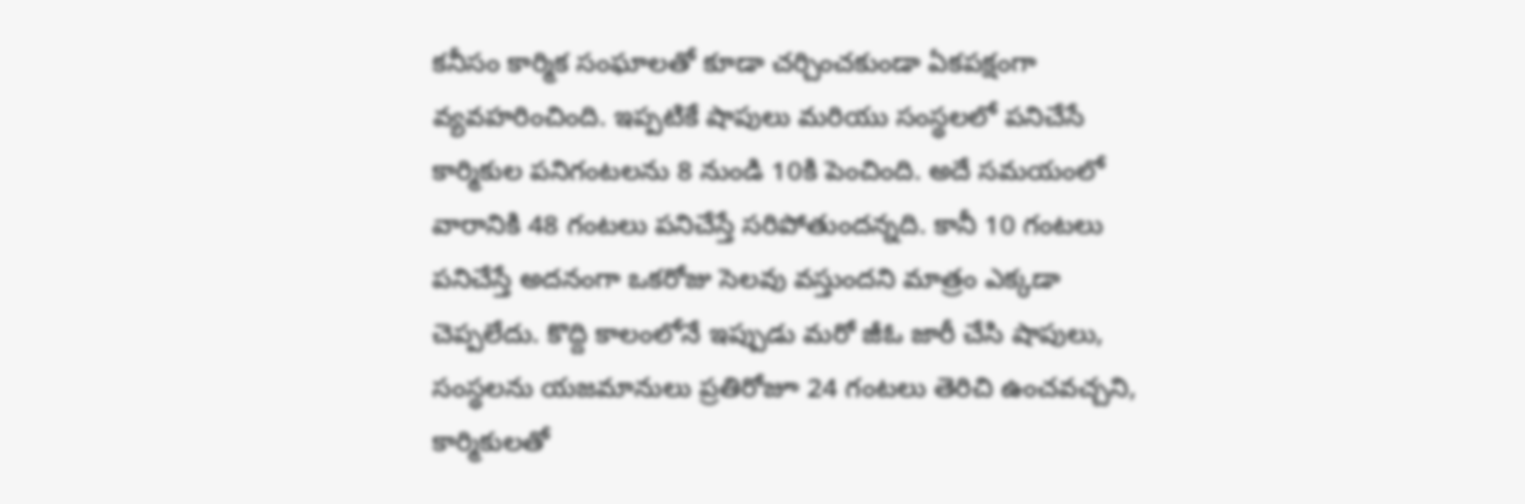కనీసం కార్మిక సంఘాలతో కూడా చర్చించకుండా ఏకపక్షంగా వ్యవహరించింది. ఇప్పటికే షాపులు మరియు సంస్థలలో పనిచేసే కార్మికుల పనిగంటలను 8 నుండి 10కి పెంచింది. అదే సమయంలో వారానికి 48 గంటలు పనిచేస్తే సరిపోతుందన్నది. కానీ 10 గంటలు పనిచేస్తే అదనంగా ఒకరోజు సెలవు వస్తుందని మాత్రం ఎక్కడా చెప్పలేదు. కొద్ది కాలంలోనే ఇప్పుడు మరో జీఓ జారీ చేసి షాపులు, సంస్థలను యజమానులు ప్రతిరోజూ 24 గంటలు తెరిచి ఉంచవచ్చని, కార్మికులతో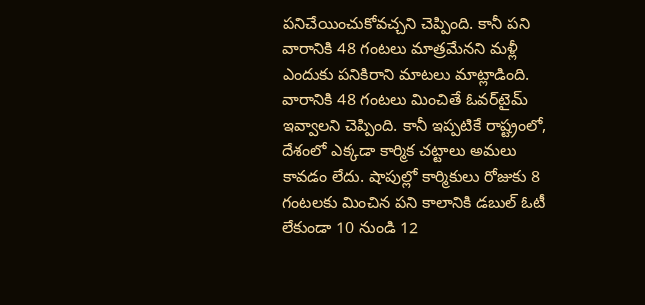పనిచేయించుకోవచ్చని చెప్పింది. కానీ పని వారానికి 48 గంటలు మాత్రమేనని మళ్లీ ఎందుకు పనికిరాని మాటలు మాట్లాడింది. వారానికి 48 గంటలు మించితే ఓవర్‌టైమ్ ఇవ్వాలని చెప్పింది. కానీ ఇప్పటికే రాష్ట్రంలో, దేశంలో ఎక్కడా కార్మిక చట్టాలు అమలు కావడం లేదు. షాపుల్లో కార్మికులు రోజుకు 8 గంటలకు మించిన పని కాలానికి డబుల్ ఓటీ లేకుండా 10 నుండి 12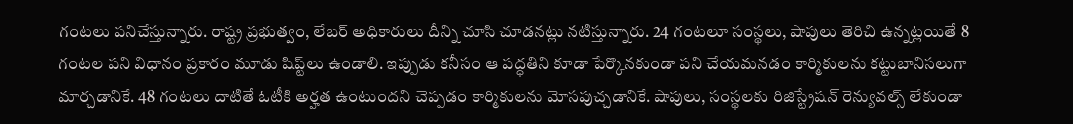గంటలు పనిచేస్తున్నారు. రాష్ట్ర ప్రభుత్వం, లేబర్ అధికారులు దీన్ని చూసి చూడనట్లు నటిస్తున్నారు. 24 గంటలూ సంస్థలు, షాపులు తెరిచి ఉన్నట్లయితే 8 గంటల పని విధానం ప్రకారం మూడు షిప్ట్‌లు ఉండాలి. ఇప్పుడు కనీసం ఆ పద్ధతిని కూడా పేర్కొనకుండా పని చేయమనడం కార్మికులను కట్టుబానిసలుగా మార్చడానికే. 48 గంటలు దాటితే ఓటీకి అర్హత ఉంటుందని చెప్పడం కార్మికులను మోసపుచ్చడానికే. షాపులు, సంస్థలకు రిజిస్ట్రేషన్ రెన్యువల్స్ లేకుండా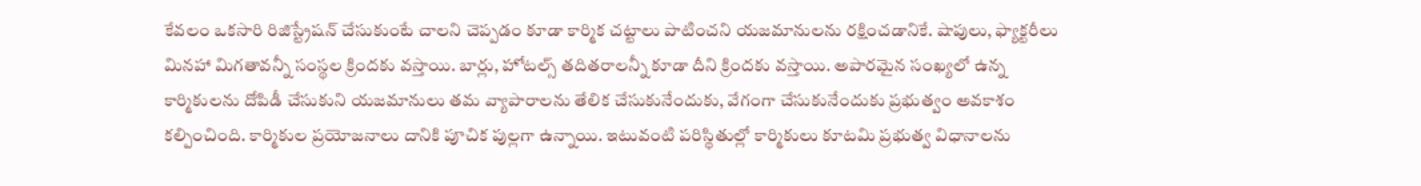కేవలం ఒకసారి రిజిస్ట్రేషన్ చేసుకుంటే చాలని చెప్పడం కూడా కార్మిక చట్టాలు పాటించని యజమానులను రక్షించడానికే. షాపులు, ఫ్యాక్టరీలు మినహా మిగతావన్నీ సంస్థల క్రిందకు వస్తాయి. బార్లు, హోటల్స్ తదితరాలన్నీ కూడా దీని క్రిందకు వస్తాయి. అపారమైన సంఖ్యలో ఉన్న కార్మికులను దోపిడీ చేసుకుని యజమానులు తమ వ్యాపారాలను తేలిక చేసుకునేందుకు, వేగంగా చేసుకునేందుకు ప్రభుత్వం అవకాశం కల్పించింది. కార్మికుల ప్రయోజనాలు దానికి పూచిక పుల్లగా ఉన్నాయి. ఇటువంటి పరిస్థితుల్లో కార్మికులు కూటమి ప్రభుత్వ విధానాలను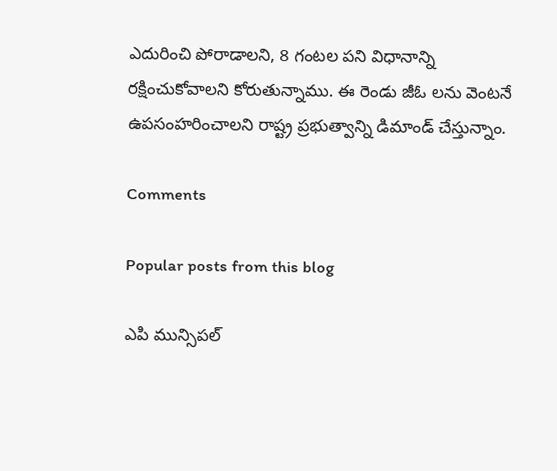ఎదురించి పోరాడాలని, 8 గంటల పని విధానాన్ని రక్షించుకోవాలని కోరుతున్నాము. ఈ రెండు జీఓ లను వెంటనే ఉపసంహరించాలని రాష్ట్ర ప్రభుత్వాన్ని డిమాండ్ చేస్తున్నాం.

Comments

Popular posts from this blog

ఎపి మున్సిపల్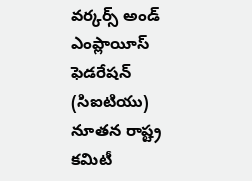వర్కర్స్ అండ్ ఎంప్లాయీస్ ఫెడరేషన్ (సిఐటియు) నూతన రాష్ట్ర కమిటీ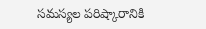సమస్యల పరిష్కారానికి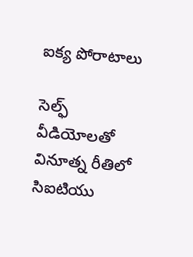ఐక్య పోరాటాలు

సెల్ఫ్ వీడియోలతో వినూత్న రీతిలో సిఐటియు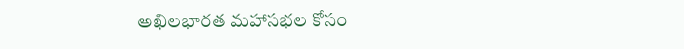అఖిలభారత మహాసభల కోసం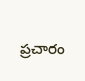ప్రచారం